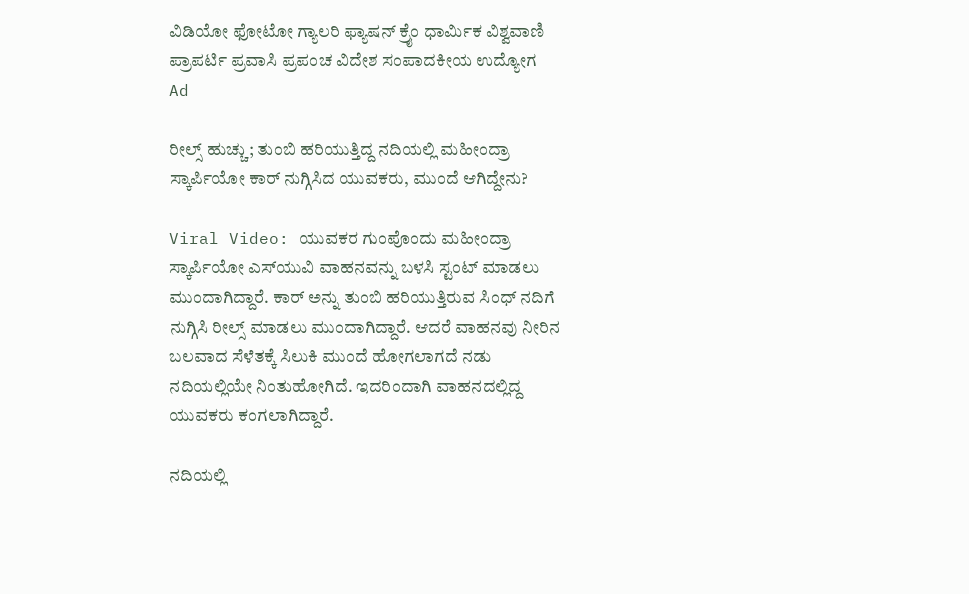ವಿಡಿಯೋ ಫೋಟೋ ಗ್ಯಾಲರಿ ಫ್ಯಾಷನ್ ಕ್ರೈಂ ಧಾರ್ಮಿಕ ವಿಶ್ವವಾಣಿ ಪ್ರಾಪರ್ಟಿ ಪ್ರವಾಸಿ ಪ್ರಪಂಚ ವಿದೇಶ ಸಂಪಾದಕೀಯ ಉದ್ಯೋಗ
Ad

ರೀಲ್ಸ್‌ ಹುಚ್ಚು; ತುಂಬಿ ಹರಿಯುತ್ತಿದ್ದ ನದಿಯಲ್ಲಿ ಮಹೀಂದ್ರಾ ಸ್ಕಾರ್ಪಿಯೋ ಕಾರ್‌ ನುಗ್ಗಿಸಿದ ಯುವಕರು, ಮುಂದೆ ಆಗಿದ್ದೇನು?

Viral Video: ಯುವಕರ ಗುಂಪೊಂದು ಮಹೀಂದ್ರಾ ಸ್ಕಾರ್ಪಿಯೋ ಎಸ್‌ಯುವಿ ವಾಹನವನ್ನು ಬಳಸಿ ಸ್ಟಂಟ್ ಮಾಡಲು ಮುಂದಾಗಿದ್ದಾರೆ. ಕಾರ್ ಅನ್ನು ತುಂಬಿ ಹರಿಯುತ್ತಿರುವ ಸಿಂಧ್ ನದಿಗೆ ನುಗ್ಗಿಸಿ ರೀಲ್ಸ್ ಮಾಡಲು ಮುಂದಾಗಿದ್ದಾರೆ. ಆದರೆ ವಾಹನವು ನೀರಿನ ಬಲವಾದ ಸೆಳೆತಕ್ಕೆ ಸಿಲುಕಿ ಮುಂದೆ ಹೋಗಲಾಗದೆ ನಡು ನದಿಯಲ್ಲಿಯೇ ನಿಂತುಹೋಗಿದೆ. ಇದರಿಂದಾಗಿ ವಾಹನದಲ್ಲಿದ್ದ ಯುವಕರು ಕಂಗಲಾಗಿದ್ದಾರೆ.

ನದಿಯಲ್ಲಿ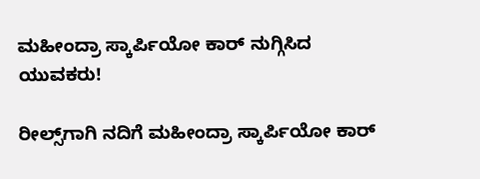ಮಹೀಂದ್ರಾ ಸ್ಕಾರ್ಪಿಯೋ ಕಾರ್‌ ನುಗ್ಗಿಸಿದ ಯುವಕರು!

ರೀಲ್ಸ್‌ಗಾಗಿ ನದಿಗೆ ಮಹೀಂದ್ರಾ ಸ್ಕಾರ್ಪಿಯೋ ಕಾರ್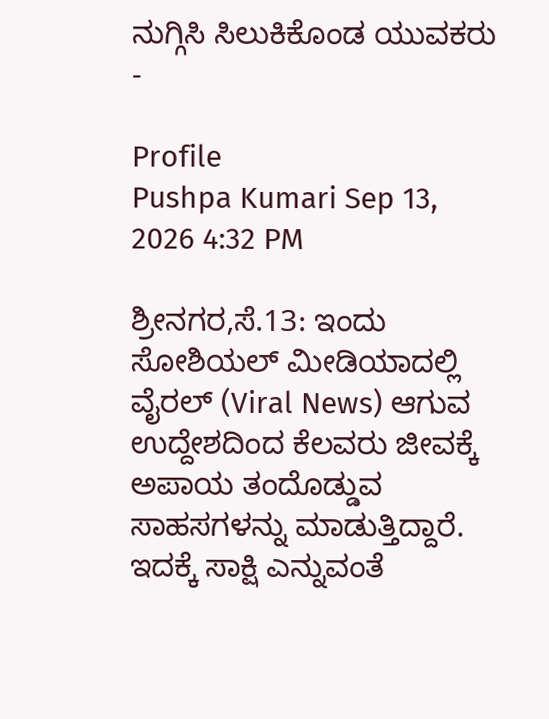ನುಗ್ಗಿಸಿ ಸಿಲುಕಿಕೊಂಡ ಯುವಕರು -

Profile
Pushpa Kumari Sep 13, 2026 4:32 PM

ಶ್ರೀನಗರ,ಸೆ.13: ಇಂದು ಸೋಶಿಯಲ್ ಮೀಡಿಯಾದಲ್ಲಿ ವೈರಲ್ (Viral News) ಆಗುವ ಉದ್ದೇಶದಿಂದ ಕೆಲವರು ಜೀವಕ್ಕೆ ಅಪಾಯ ತಂದೊಡ್ಡುವ ಸಾಹಸಗಳನ್ನು ಮಾಡುತ್ತಿದ್ದಾರೆ. ಇದಕ್ಕೆ ಸಾಕ್ಷಿ ಎನ್ನುವಂತೆ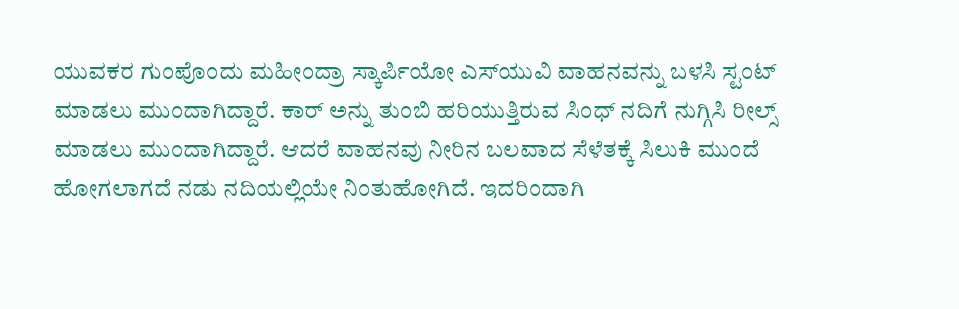ಯುವಕರ ಗುಂಪೊಂದು ಮಹೀಂದ್ರಾ ಸ್ಕಾರ್ಪಿಯೋ ಎಸ್‌ಯುವಿ ವಾಹನವನ್ನು ಬಳಸಿ ಸ್ಟಂಟ್ ಮಾಡಲು ಮುಂದಾಗಿದ್ದಾರೆ. ಕಾರ್ ಅನ್ನು ತುಂಬಿ ಹರಿಯುತ್ತಿರುವ ಸಿಂಧ್ ನದಿಗೆ ನುಗ್ಗಿಸಿ ರೀಲ್ಸ್ ಮಾಡಲು ಮುಂದಾಗಿದ್ದಾರೆ. ಆದರೆ ವಾಹನವು ನೀರಿನ ಬಲವಾದ ಸೆಳೆತಕ್ಕೆ ಸಿಲುಕಿ ಮುಂದೆ ಹೋಗಲಾಗದೆ ನಡು ನದಿಯಲ್ಲಿಯೇ ನಿಂತುಹೋಗಿದೆ. ಇದರಿಂದಾಗಿ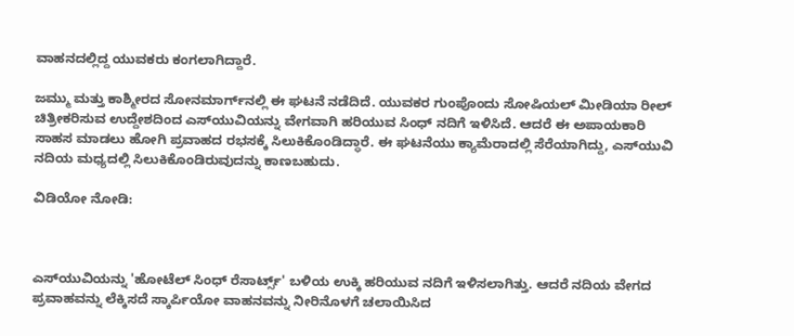ವಾಹನದಲ್ಲಿದ್ದ ಯುವಕರು ಕಂಗಲಾಗಿದ್ದಾರೆ.

ಜಮ್ಮು ಮತ್ತು ಕಾಶ್ಮೀರದ ಸೋನಮಾರ್ಗ್‌ನಲ್ಲಿ ಈ ಘಟನೆ ನಡೆದಿದೆ. ಯುವಕರ ಗುಂಪೊಂದು ಸೋಷಿಯಲ್ ಮೀಡಿಯಾ ರೀಲ್ ಚಿತ್ರೀಕರಿಸುವ ಉದ್ದೇಶದಿಂದ ಎಸ್‌ಯುವಿಯನ್ನು ವೇಗವಾಗಿ ಹರಿಯುವ ಸಿಂಧ್ ನದಿಗೆ ಇಳಿಸಿದೆ. ಆದರೆ ಈ ಅಪಾಯಕಾರಿ ಸಾಹಸ ಮಾಡಲು ಹೋಗಿ ಪ್ರವಾಹದ ರಭಸಕ್ಕೆ ಸಿಲುಕಿಕೊಂಡಿದ್ಧಾರೆ. ಈ ಘಟನೆಯು ಕ್ಯಾಮೆರಾದಲ್ಲಿ ಸೆರೆಯಾಗಿದ್ದು, ಎಸ್‌ಯುವಿ ನದಿಯ ಮಧ್ಯದಲ್ಲಿ ಸಿಲುಕಿಕೊಂಡಿರುವುದನ್ನು ಕಾಣಬಹುದು.

ವಿಡಿಯೋ ನೋಡಿ:



ಎಸ್‌ಯುವಿಯನ್ನು 'ಹೋಟೆಲ್ ಸಿಂಧ್ ರೆಸಾರ್ಟ್ಸ್' ಬಳಿಯ ಉಕ್ಕಿ ಹರಿಯುವ ನದಿಗೆ ಇಳಿಸಲಾಗಿತ್ತು. ಆದರೆ ನದಿಯ ವೇಗದ ಪ್ರವಾಹವನ್ನು ಲೆಕ್ಕಿಸದೆ ಸ್ಕಾರ್ಪಿಯೋ ವಾಹನವನ್ನು ನೀರಿನೊಳಗೆ ಚಲಾಯಿಸಿದ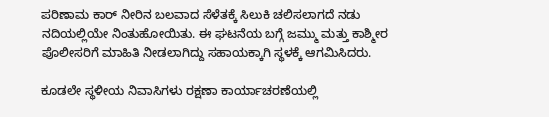ಪರಿಣಾಮ ಕಾರ್ ನೀರಿನ ಬಲವಾದ ಸೆಳೆತಕ್ಕೆ ಸಿಲುಕಿ ಚಲಿಸಲಾಗದೆ ನಡು ನದಿಯಲ್ಲಿಯೇ ನಿಂತುಹೋಯಿತು. ಈ ಘಟನೆಯ ಬಗ್ಗೆ ಜಮ್ಮು ಮತ್ತು ಕಾಶ್ಮೀರ ಪೊಲೀಸರಿಗೆ ಮಾಹಿತಿ ನೀಡಲಾಗಿದ್ದು ಸಹಾಯಕ್ಕಾಗಿ ಸ್ಥಳಕ್ಕೆ ಆಗಮಿಸಿದರು.

ಕೂಡಲೇ ಸ್ಥಳೀಯ ನಿವಾಸಿಗಳು ರಕ್ಷಣಾ ಕಾರ್ಯಾಚರಣೆಯಲ್ಲಿ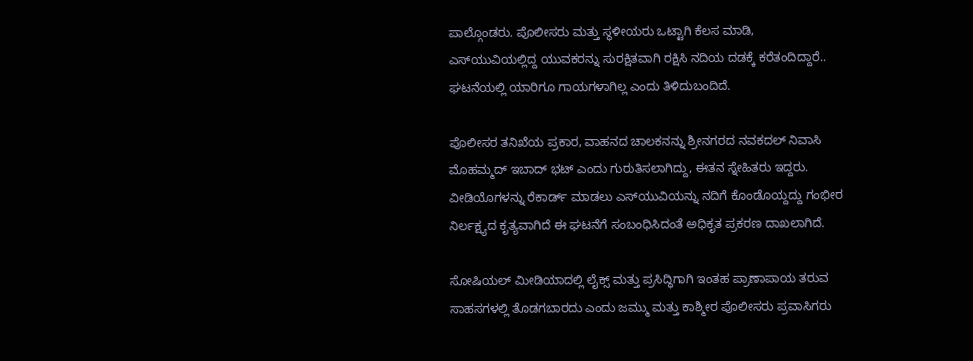ಪಾಲ್ಗೊಂಡರು. ಪೊಲೀಸರು ಮತ್ತು ಸ್ಥಳೀಯರು ಒಟ್ಟಾಗಿ ಕೆಲಸ ಮಾಡಿ, ಎಸ್‌ಯುವಿಯಲ್ಲಿದ್ದ ಯುವಕರನ್ನು ಸುರಕ್ಷಿತವಾಗಿ ರಕ್ಷಿಸಿ ನದಿಯ ದಡಕ್ಕೆ ಕರೆತಂದಿದ್ದಾರೆ.. ಘಟನೆಯಲ್ಲಿ ಯಾರಿಗೂ ಗಾಯಗಳಾಗಿಲ್ಲ ಎಂದು ತಿಳಿದುಬಂದಿದೆ.

ಪೊಲೀಸರ ತನಿಖೆಯ ಪ್ರಕಾರ, ವಾಹನದ ಚಾಲಕನನ್ನು ಶ್ರೀನಗರದ ನವಕದಲ್ ನಿವಾಸಿ ಮೊಹಮ್ಮದ್ ಇಬಾದ್ ಭಟ್ ಎಂದು ಗುರುತಿಸಲಾಗಿದ್ದು, ಈತನ ಸ್ನೇಹಿತರು ಇದ್ದರು. ವೀಡಿಯೊಗಳನ್ನು ರೆಕಾರ್ಡ್ ಮಾಡಲು ಎಸ್‌ಯುವಿಯನ್ನು ನದಿಗೆ ಕೊಂಡೊಯ್ದದ್ದು ಗಂಭೀರ ನಿರ್ಲಕ್ಷ್ಯದ ಕೃತ್ಯವಾಗಿದೆ ಈ ಘಟನೆಗೆ ಸಂಬಂಧಿಸಿದಂತೆ ಅಧಿಕೃತ ಪ್ರಕರಣ ದಾಖಲಾಗಿದೆ.

ಸೋಷಿಯಲ್ ಮೀಡಿಯಾದಲ್ಲಿ ಲೈಕ್ಸ್ ಮತ್ತು ಪ್ರಸಿದ್ಧಿಗಾಗಿ ಇಂತಹ ಪ್ರಾಣಾಪಾಯ ತರುವ ಸಾಹಸಗಳಲ್ಲಿ ತೊಡಗಬಾರದು ಎಂದು ಜಮ್ಮು ಮತ್ತು ಕಾಶ್ಮೀರ ಪೊಲೀಸರು ಪ್ರವಾಸಿಗರು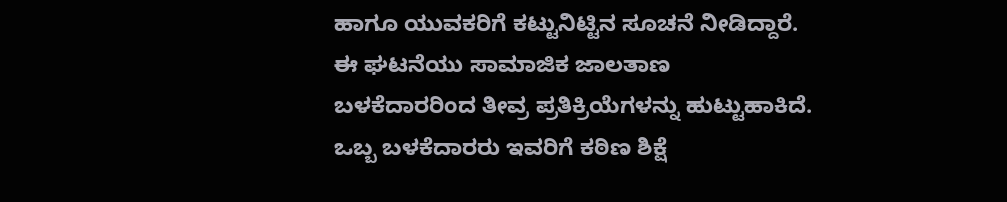ಹಾಗೂ ಯುವಕರಿಗೆ ಕಟ್ಟುನಿಟ್ಟಿನ ಸೂಚನೆ ನೀಡಿದ್ದಾರೆ. ಈ ಘಟನೆಯು ಸಾಮಾಜಿಕ ಜಾಲತಾಣ ಬಳಕೆದಾರರಿಂದ ತೀವ್ರ ಪ್ರತಿಕ್ರಿಯೆಗಳನ್ನು ಹುಟ್ಟುಹಾಕಿದೆ. ಒಬ್ಬ ಬಳಕೆದಾರರು ಇವರಿಗೆ ಕಠಿಣ ಶಿಕ್ಷೆ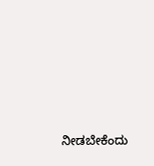ನೀಡಬೇಕೆಂದು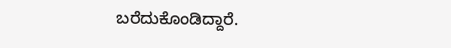ಬರೆದುಕೊಂಡಿದ್ದಾರೆ.